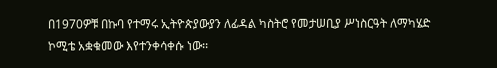በ1970ዎቹ በኩባ የተማሩ ኢትዮጵያውያን ለፊዳል ካስትሮ የመታሠቢያ ሥነስርዓት ለማካሄድ ኮሚቴ አቋቁመው እየተንቀሳቀሱ ነው፡፡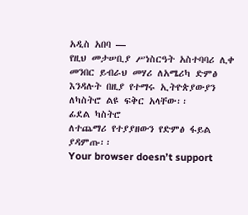አዲስ አበባ —
የዚህ መታሠቢያ ሥነስርዓት አስተባባሪ ሊቀ መንበር ይብራህ መሃሪ ለአሜሪካ ድምፅ እንዳሉት በዚያ የተማሩ ኢትዮጵያውያን ለካስትሮ ልዩ ፍቅር አላቸው፡፡
ፊደል ካስትሮ
ለተጨማሪ የተያያዘውን የድምፅ ፋይል ያዳምጡ፡፡
Your browser doesn’t support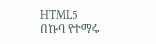HTML5
በኩባ የተማሩ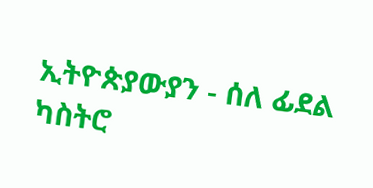ኢትዮጵያውያን - ሰለ ፊደል ካስትሮ